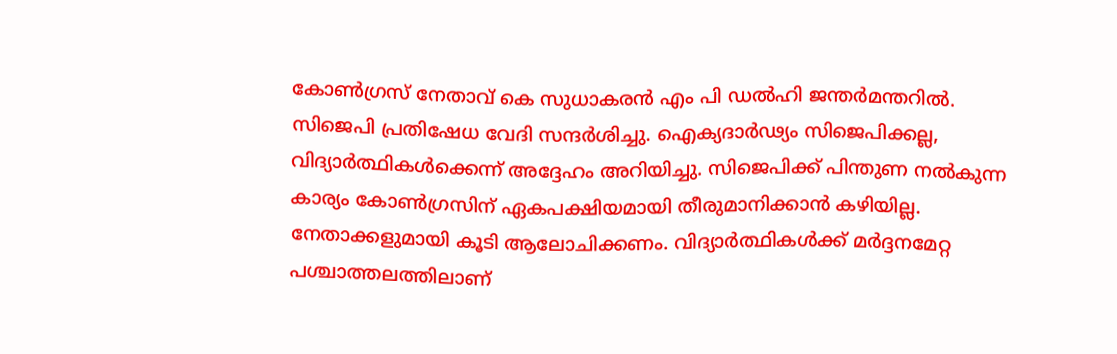കോൺഗ്രസ് നേതാവ് കെ സുധാകരൻ എം പി ഡൽഹി ജന്തർമന്തറിൽ. സിജെപി പ്രതിഷേധ വേദി സന്ദർശിച്ചു. ഐക്യദാർഢ്യം സിജെപിക്കല്ല, വിദ്യാർത്ഥികൾക്കെന്ന് അദ്ദേഹം അറിയിച്ചു. സിജെപിക്ക് പിന്തുണ നൽകുന്ന കാര്യം കോൺഗ്രസിന് ഏകപക്ഷിയമായി തീരുമാനിക്കാൻ കഴിയില്ല. നേതാക്കളുമായി കൂടി ആലോചിക്കണം. വിദ്യാർത്ഥികൾക്ക് മർദ്ദനമേറ്റ പശ്ചാത്തലത്തിലാണ്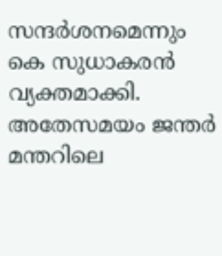സന്ദർശനമെന്നും കെ സുധാകരൻ വ്യക്തമാക്കി.
അതേസമയം ജന്തർ മന്തറിലെ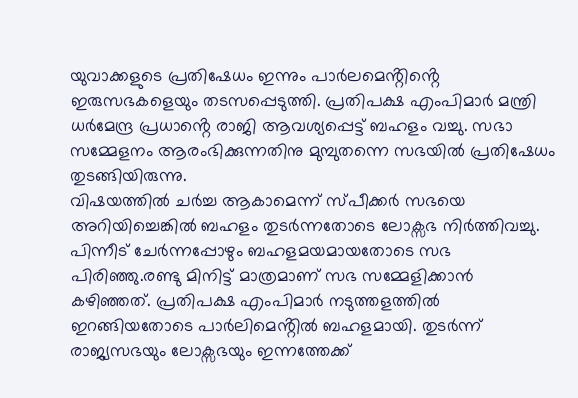യുവാക്കളുടെ പ്രതിഷേധം ഇന്നും പാർലമെൻ്റിൻ്റെ ഇരുസഭകളെയും തടസപ്പെടുത്തി. പ്രതിപക്ഷ എംപിമാർ മന്ത്രി ധർമേന്ദ്ര പ്രധാൻ്റെ രാജി ആവശ്യപ്പെട്ട് ബഹളം വച്ചു. സഭാ സമ്മേളനം ആരംഭിക്കുന്നതിനു മുമ്പുതന്നെ സഭയിൽ പ്രതിഷേധം തുടങ്ങിയിരുന്നു.
വിഷയത്തിൽ ചർച്ച ആകാമെന്ന് സ്പീക്കർ സഭയെ അറിയിച്ചെങ്കിൽ ബഹളം തുടർന്നതോടെ ലോക്സഭ നിർത്തിവച്ചു. പിന്നീട് ചേർന്നപ്പോഴും ബഹളമയമായതോടെ സഭ പിരിഞ്ഞു.രണ്ടു മിനിട്ട് മാത്രമാണ് സഭ സമ്മേളിക്കാൻ കഴിഞ്ഞത്. പ്രതിപക്ഷ എംപിമാർ നടുത്തളത്തിൽ ഇറങ്ങിയതോടെ പാർലിമെൻ്റിൽ ബഹളമായി. തുടർന്ന് രാജ്യസഭയും ലോക്സഭയും ഇന്നത്തേക്ക്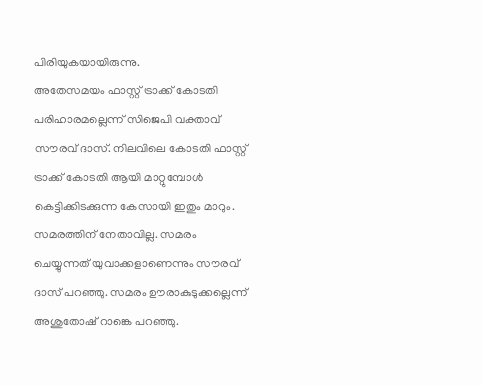പിരിയുകയായിരുന്നു.
അതേസമയം ഫാസ്റ്റ് ട്രാക്ക് കോടതി പരിഹാരമല്ലെന്ന് സിജെപി വക്താവ് സൗരവ് ദാസ്. നിലവിലെ കോടതി ഫാസ്റ്റ് ട്രാക്ക് കോടതി ആയി മാറ്റുമ്പോൾ കെട്ടിക്കിടക്കുന്ന കേസായി ഇതും മാറും. സമരത്തിന് നേതാവില്ല. സമരം ചെയ്യുന്നത് യുവാക്കളാണെന്നും സൗരവ് ദാസ് പറഞ്ഞു. സമരം ഊരാകുടുക്കല്ലെന്ന് അശുതോഷ് റാങ്കെ പറഞ്ഞു.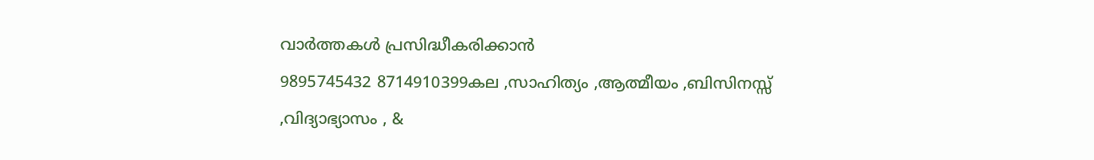വാർത്തകൾ പ്രസിദ്ധീകരിക്കാൻ
9895745432 8714910399കല ,സാഹിത്യം ,ആത്മീയം ,ബിസിനസ്സ് ,വിദ്യാഭ്യാസം , &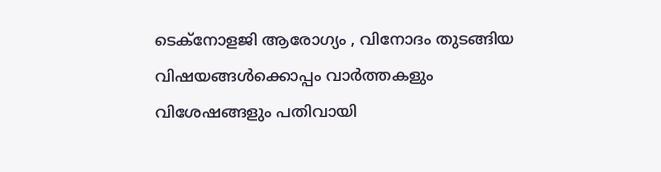ടെക്നോളജി ആരോഗ്യം , വിനോദം തുടങ്ങിയ വിഷയങ്ങൾക്കൊപ്പം വാർത്തകളും വിശേഷങ്ങളും പതിവായി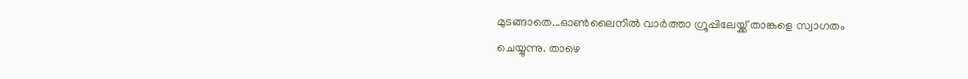മുടങ്ങാതെ...ഓൺലൈനിൽ വാർത്താ ഗ്രൂപ്പിലേയ്ക്ക് താങ്കളെ സ്വാഗതം ചെയ്യുന്നു. താഴെ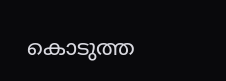കൊടുത്ത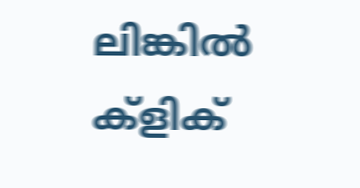ലിങ്കിൽ ക്ളിക്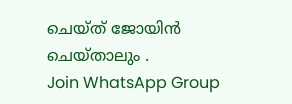ചെയ്ത് ജോയിൻ ചെയ്താലും .
Join WhatsApp Group